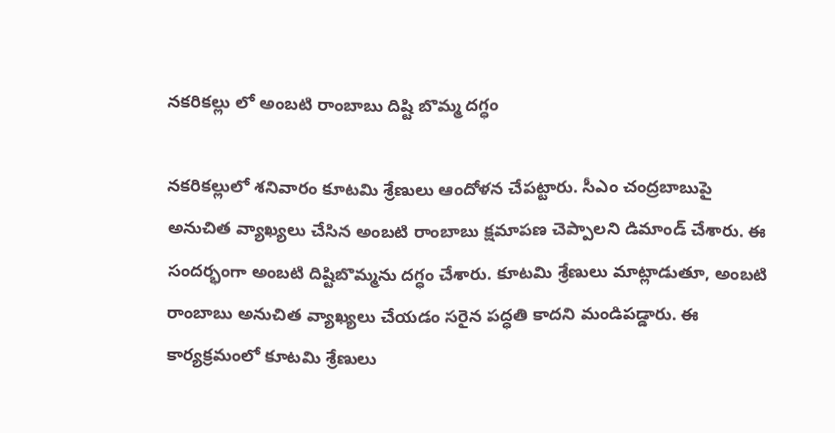నకరికల్లు లో అంబటి రాంబాబు దిష్టి బొమ్మ దగ్ధం

నకరికల్లులో శనివారం కూటమి శ్రేణులు ఆందోళన చేపట్టారు. సీఎం చంద్రబాబుపై అనుచిత వ్యాఖ్యలు చేసిన అంబటి రాంబాబు క్షమాపణ చెప్పాలని డిమాండ్ చేశారు. ఈ సందర్భంగా అంబటి దిష్టిబొమ్మను దగ్ధం చేశారు. కూటమి శ్రేణులు మాట్లాడుతూ, అంబటి రాంబాబు అనుచిత వ్యాఖ్యలు చేయడం సరైన పద్ధతి కాదని మండిపడ్డారు. ఈ కార్యక్రమంలో కూటమి శ్రేణులు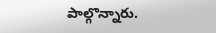పాల్గొన్నారు.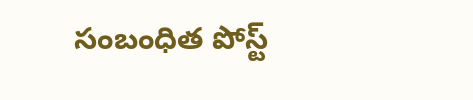సంబంధిత పోస్ట్